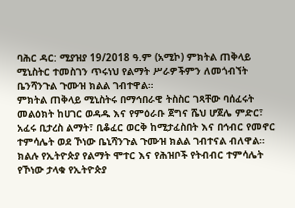ባሕር ዳር: ሚያዝያ 19/2018 ዓ.ም (አሚኮ) ምክትል ጠቅላይ ሚኒስትር ተመስገን ጥሩነህ የልማት ሥራዎችምን ለመጎብኘት ቤንሻንጉል ጉሙዝ ክልል ገብተዋል።
ምክትል ጠቅላይ ሚኒስትሩ በማኅበራዊ ትስስር ገጻቸው ባሰፈሩት መልዕክት ከሀገር ወዳዱ እና የምዕራቡ ጀግና ሼህ ሆጀሌ ምድር፣ አፈሩ ቢታረስ ልማት፣ ቢቆፈር ወርቅ ከሚታፈስበት እና በኅብር የመኖር ተምሳሌት ወደ ኾነው ቤኒሻንጉል ጉሙዝ ክልል ገብተናል ብለዋል።
ክልሉ የኢትዮጵያ የልማት ሞተር እና የሕዝቦች የትብብር ተምሳሌት የኾነው ታላቁ የኢትዮጵያ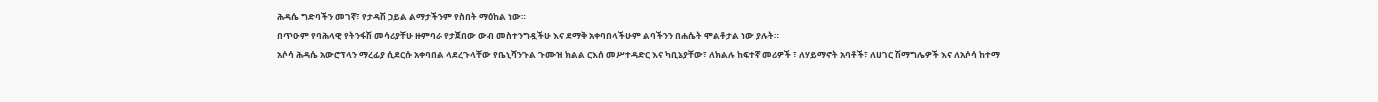ሕዳሴ ግድባችን መገኛ፣ የታዳሽ ኃይል ልማታችንም የስበት ማዕከል ነው።
በጥዑም የባሕላዊ የትንፋሽ መሳሪያቸሁ ዙምባራ የታጀበው ውብ መስተንግዷችሁ እና ደማቅ አቀባበላችሁም ልባችንን በሐሴት ሞልቶታል ነው ያሉት።
አሶሳ ሕዳሴ አውሮፕላን ማረፊያ ሲደርሱ አቀባበል ላደረጉላቸው የቤኒሻንጉል ጉሙዝ ክልል ርእሰ መሥተዳድር እና ካቢኔያቸው፣ ለክልሉ ከፍተኛ መሪዎች ፣ ለሃይማኖት አባቶች፣ ለሀገር ሽማግሌዎች እና ለአሶሳ ከተማ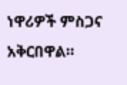ነዋሪዎች ምስጋና አቅርበዋል።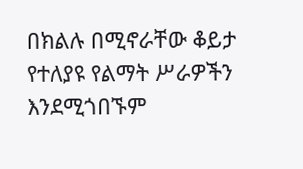በክልሉ በሚኖራቸው ቆይታ የተለያዩ የልማት ሥራዎችን እንደሚጎበኙም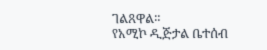ገልጸዋል።
የአሚኮ ዲጅታል ቤተሰብ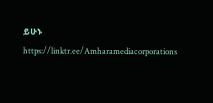ይሁኑ
https://linktr.ee/Amharamediacorporations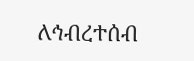ለኅብረተሰብ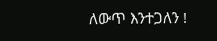ለውጥ እንተጋለን !